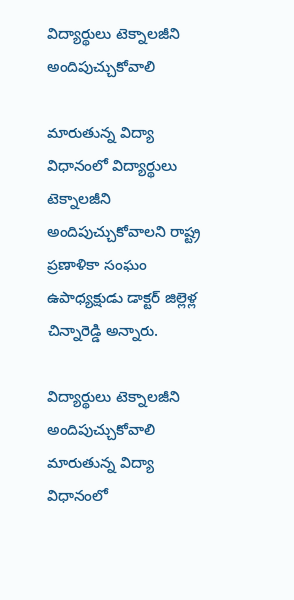విద్యార్థులు టెక్నాలజీని అందిపుచ్చుకోవాలి

మారుతున్న విద్యా విధానంలో విద్యార్థులు టెక్నాలజీని అందిపుచ్చుకోవాలని రాష్ట్ర ప్రణాళికా సంఘం ఉపాధ్యక్షుడు డాక్టర్‌‌ జిల్లెళ్ల చిన్నారెడ్డి అన్నారు.

విద్యార్థులు టెక్నాలజీని అందిపుచ్చుకోవాలి
మారుతున్న విద్యా విధానంలో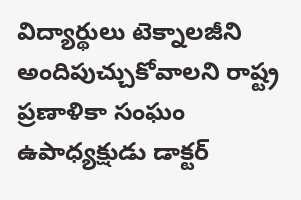విద్యార్థులు టెక్నాలజీని అందిపుచ్చుకోవాలని రాష్ట్ర ప్రణాళికా సంఘం ఉపాధ్యక్షుడు డాక్టర్‌‌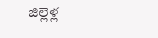జిల్లెళ్ల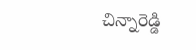చిన్నారెడ్డి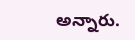అన్నారు.